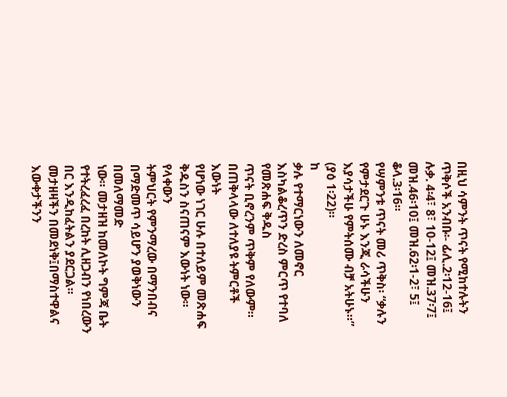በዚህ ሳምንት ጥናት የሚከተሉትን ጥቅሶች አንብቡ፡- ፊሊ.2፡12-16፤ ሉቃ. 4፡4፣ 8፣ 10-12፤ መዝ.37፡7፤ መዝ.46፡10፤ መዝ.62፡1-2፣ 5፤ ቆላ.3፡16።
የሣምንቱ ጥናት መሪ ጥቅስ፡ “ቃሉን የምታደርጉ ሁኑ እንጂ ራሳችሁን እያሳታችሁ የምትሰሙ ብቻ አትሁኑ።” (ያዕ 1፡22)።
ከ
ቃሉ የተማርነውን ለመኖር እስካልቆረጥን ድረስ ምርጥ የተባለ የመጽሐፍ ቅዱስ
ጥናት ቢኖረንም ጥቅም የለውም። በጠቅላላው ለተለያዩ ትምርቶች እውነት
የሆነው ነገር ሁሉ በተለይም መጽሐፍ ቅዱስን ስናጠናም እውነት ነው። የላቀውን
ትምህርት የምንማረው በማንበብና በማድመጥ ሳይሆን ያወቅነውን በመለማመድ
ነው። መታዘዝ ከመለኮት ግምጃ ቤት የተትረፈረፈ በረከት ሊዘጋብን የነበረውን
በር እንዲከፈትልን ያደርጋል። መታዘዛችን በመደነቅ፤በማስተዋልና እውቀታችንን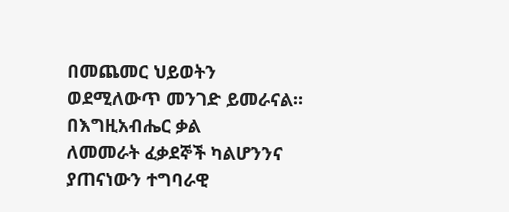በመጨመር ህይወትን ወደሚለውጥ መንገድ ይመራናል። በእግዚአብሔር ቃል
ለመመራት ፈቃደኞች ካልሆንንና ያጠናነውን ተግባራዊ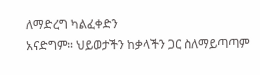ለማድረግ ካልፈቀድን
አናድግም። ህይወታችን ከቃላችን ጋር ስለማይጣጣም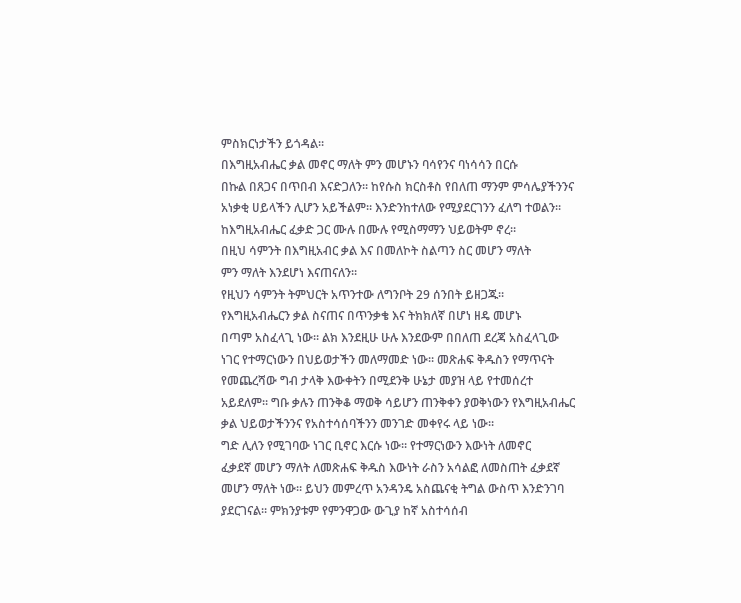ምስክርነታችን ይጎዳል።
በእግዚአብሔር ቃል መኖር ማለት ምን መሆኑን ባሳየንና ባነሳሳን በርሱ
በኩል በጸጋና በጥበብ እናድጋለን። ከየሱስ ክርስቶስ የበለጠ ማንም ምሳሌያችንንና
አነቃቂ ሀይላችን ሊሆን አይችልም። እንድንከተለው የሚያደርገንን ፈለግ ተወልን።
ከእግዚአብሔር ፈቃድ ጋር ሙሉ በሙሉ የሚስማማን ህይወትም ኖረ።
በዚህ ሳምንት በእግዚአብር ቃል እና በመለኮት ስልጣን ስር መሆን ማለት
ምን ማለት እንደሆነ እናጠናለን።
የዚህን ሳምንት ትምህርት አጥንተው ለግንቦት 29 ሰንበት ይዘጋጁ።
የእግዚአብሔርን ቃል ስናጠና በጥንቃቄ እና ትክክለኛ በሆነ ዘዴ መሆኑ
በጣም አስፈላጊ ነው። ልክ እንደዚሁ ሁሉ እንደውም በበለጠ ደረጃ አስፈላጊው
ነገር የተማርነውን በህይወታችን መለማመድ ነው። መጽሐፍ ቅዱስን የማጥናት
የመጨረሻው ግብ ታላቅ እውቀትን በሚደንቅ ሁኔታ መያዝ ላይ የተመሰረተ
አይደለም። ግቡ ቃሉን ጠንቅቆ ማወቅ ሳይሆን ጠንቅቀን ያወቅነውን የእግዚአብሔር
ቃል ህይወታችንንና የአስተሳሰባችንን መንገድ መቀየሩ ላይ ነው።
ግድ ሊለን የሚገባው ነገር ቢኖር እርሱ ነው። የተማርነውን እውነት ለመኖር
ፈቃደኛ መሆን ማለት ለመጽሐፍ ቅዱስ እውነት ራስን አሳልፎ ለመስጠት ፈቃደኛ
መሆን ማለት ነው። ይህን መምረጥ አንዳንዴ አስጨናቂ ትግል ውስጥ እንድንገባ
ያደርገናል። ምክንያቱም የምንዋጋው ውጊያ ከኛ አስተሳሰብ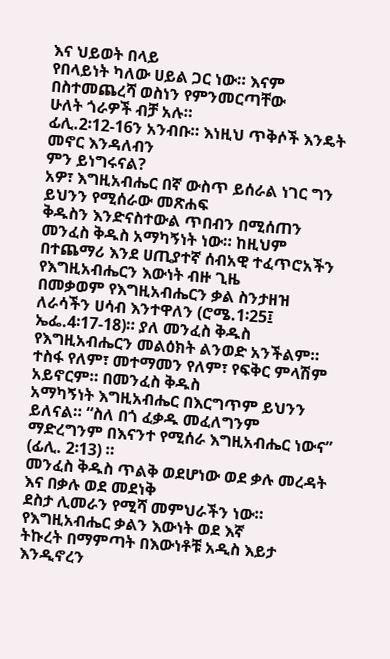እና ህይወት በላይ
የበላይነት ካለው ሀይል ጋር ነው። እናም በስተመጨረሻ ወስነን የምንመርጣቸው
ሁለት ጎራዎች ብቻ አሉ።
ፊሊ.2፡12-16ን አንብቡ። እነዚህ ጥቅሶች እንዴት መኖር እንዳለብን
ምን ይነግሩናል?
አዎ፣ እግዚአብሔር በኛ ውስጥ ይሰራል ነገር ግን ይህንን የሚሰራው መጽሐፍ
ቅዱስን እንድናስተውል ጥበብን በሚሰጠን መንፈስ ቅዱስ አማካኝነት ነው። ከዚህም
በተጨማሪ እንደ ሀጢያተኛ ሰብአዊ ተፈጥሮአችን የእግዚአብሔርን እውነት ብዙ ጊዜ
በመቃወም የእግዚአብሔርን ቃል ስንታዘዝ ለራሳችን ሀሳብ እንተዋለን (ሮሜ.1፡25፤
ኤፌ.4፡17-18)። ያለ መንፈስ ቅዱስ የእግዚአብሔርን መልዕክት ልንወድ አንችልም።
ተስፋ የለም፣ መተማመን የለም፣ የፍቅር ምላሽም አይኖርም። በመንፈስ ቅዱስ
አማካኝነት እግዚአብሔር በእርግጥም ይህንን ይለናል። “ስለ በጎ ፈቃዱ መፈለግንም
ማድረግንም በእናንተ የሚሰራ እግዚአብሔር ነውና” (ፊሊ. 2፡13) ።
መንፈስ ቅዱስ ጥልቅ ወደሆነው ወደ ቃሉ መረዳት እና በቃሉ ወደ መደነቅ
ደስታ ሊመራን የሚሻ መምህራችን ነው። የእግዚአብሔር ቃልን እውነት ወደ እኛ
ትኩረት በማምጣት በእውነቶቹ አዲስ እይታ እንዲኖረን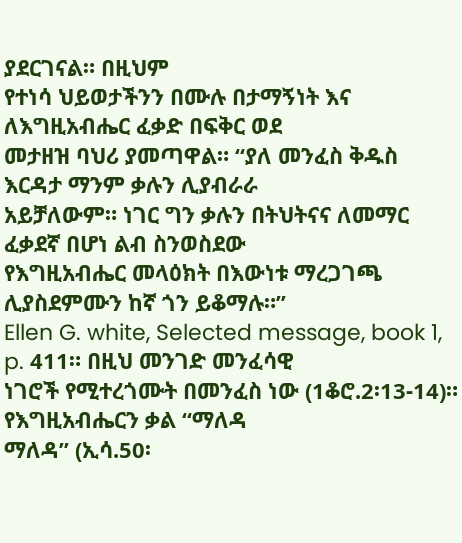ያደርገናል። በዚህም
የተነሳ ህይወታችንን በሙሉ በታማኝነት እና ለእግዚአብሔር ፈቃድ በፍቅር ወደ
መታዘዝ ባህሪ ያመጣዋል። “ያለ መንፈስ ቅዱስ እርዳታ ማንም ቃሉን ሊያብራራ
አይቻለውም። ነገር ግን ቃሉን በትህትናና ለመማር ፈቃደኛ በሆነ ልብ ስንወስደው
የእግዚአብሔር መላዕክት በእውነቱ ማረጋገጫ ሊያስደምሙን ከኛ ጎን ይቆማሉ።”
Ellen G. white, Selected message, book 1, p. 411። በዚህ መንገድ መንፈሳዊ
ነገሮች የሚተረጎሙት በመንፈስ ነው (1ቆሮ.2፡13-14)። የእግዚአብሔርን ቃል “ማለዳ
ማለዳ” (ኢሳ.50፡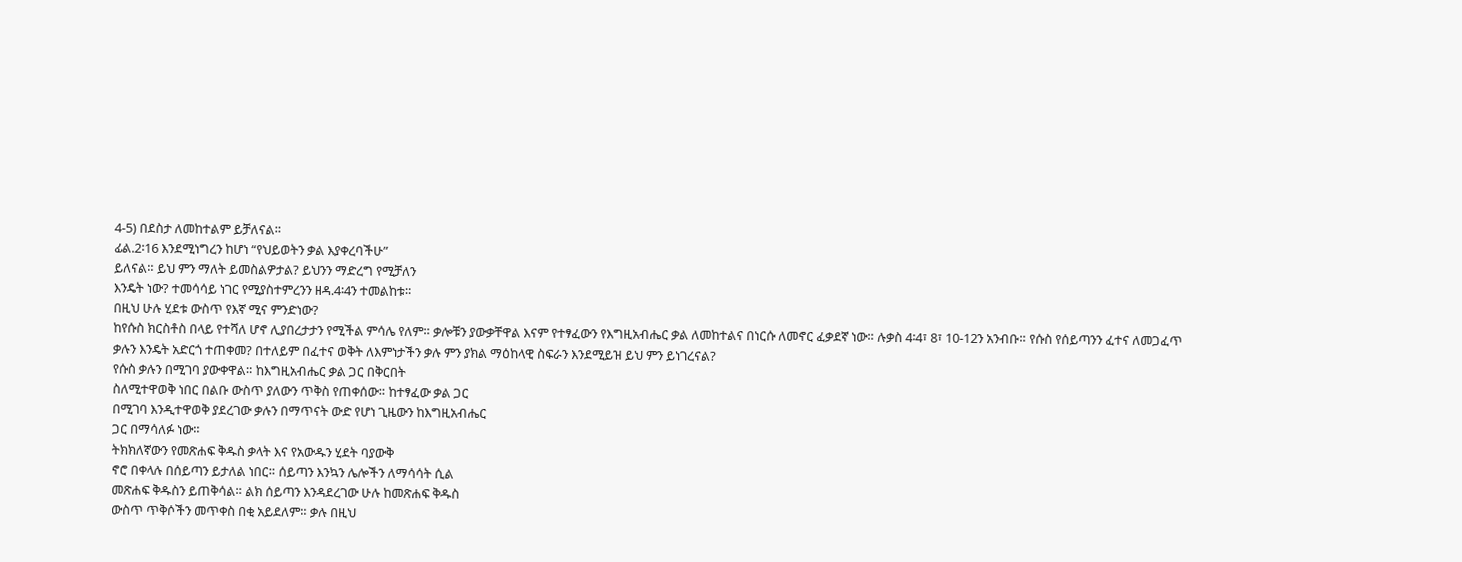4-5) በደስታ ለመከተልም ይቻለናል።
ፊል.2፡16 እንደሚነግረን ከሆነ “የህይወትን ቃል እያቀረባችሁ”
ይለናል። ይህ ምን ማለት ይመስልዎታል? ይህንን ማድረግ የሚቻለን
እንዴት ነው? ተመሳሳይ ነገር የሚያስተምረንን ዘዳ.4፡4ን ተመልከቱ።
በዚህ ሁሉ ሂደቱ ውስጥ የእኛ ሚና ምንድነው?
ከየሱስ ክርስቶስ በላይ የተሻለ ሆኖ ሊያበረታታን የሚችል ምሳሌ የለም። ቃሎቹን ያውቃቸዋል እናም የተፃፈውን የእግዚአብሔር ቃል ለመከተልና በነርሱ ለመኖር ፈቃደኛ ነው። ሉቃስ 4፡4፣ 8፣ 10-12ን አንብቡ። የሱስ የሰይጣንን ፈተና ለመጋፈጥ ቃሉን እንዴት አድርጎ ተጠቀመ? በተለይም በፈተና ወቅት ለእምነታችን ቃሉ ምን ያክል ማዕከላዊ ስፍራን እንደሚይዝ ይህ ምን ይነገረናል?
የሱስ ቃሉን በሚገባ ያውቀዋል። ከእግዚአብሔር ቃል ጋር በቅርበት
ስለሚተዋወቅ ነበር በልቡ ውስጥ ያለውን ጥቅስ የጠቀሰው። ከተፃፈው ቃል ጋር
በሚገባ እንዲተዋወቅ ያደረገው ቃሉን በማጥናት ውድ የሆነ ጊዜውን ከእግዚአብሔር
ጋር በማሳለፉ ነው።
ትክክለኛውን የመጽሐፍ ቅዱስ ቃላት እና የአውዱን ሂደት ባያውቅ
ኖሮ በቀላሉ በሰይጣን ይታለል ነበር። ሰይጣን እንኳን ሌሎችን ለማሳሳት ሲል
መጽሐፍ ቅዱስን ይጠቅሳል። ልክ ሰይጣን እንዳደረገው ሁሉ ከመጽሐፍ ቅዱስ
ውስጥ ጥቅሶችን መጥቀስ በቂ አይደለም። ቃሉ በዚህ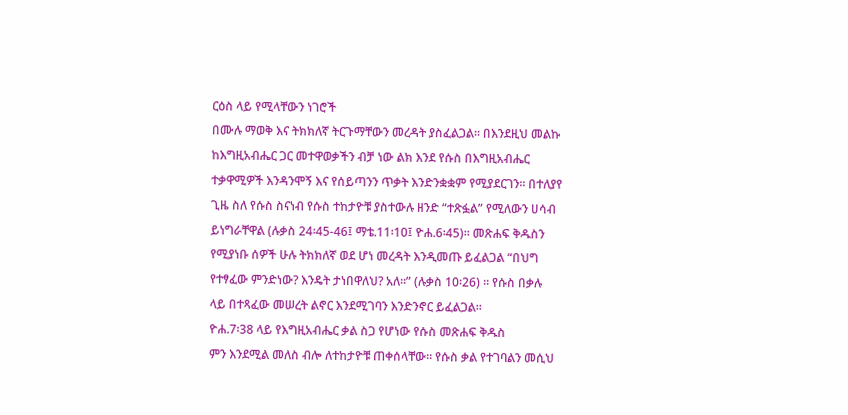ርዕስ ላይ የሚላቸውን ነገሮች
በሙሉ ማወቅ እና ትክክለኛ ትርጉማቸውን መረዳት ያስፈልጋል። በእንደዚህ መልኩ
ከእግዚአብሔር ጋር መተዋወቃችን ብቻ ነው ልክ እንደ የሱስ በእግዚአብሔር
ተቃዋሚዎች እንዳንሞኝ እና የሰይጣንን ጥቃት እንድንቋቋም የሚያደርገን። በተለያየ
ጊዜ ስለ የሱስ ስናነብ የሱስ ተከታዮቹ ያስተውሉ ዘንድ “ተጽፏል” የሚለውን ሀሳብ
ይነግራቸዋል (ሉቃስ 24፡45-46፤ ማቴ.11፡10፤ ዮሐ.6፡45)። መጽሐፍ ቅዱስን
የሚያነቡ ሰዎች ሁሉ ትክክለኛ ወደ ሆነ መረዳት እንዲመጡ ይፈልጋል “በህግ
የተፃፈው ምንድነው? እንዴት ታነበዋለህ? አለ።” (ሉቃስ 10፡26) ። የሱስ በቃሉ
ላይ በተጻፈው መሠረት ልኖር እንደሚገባን እንድንኖር ይፈልጋል።
ዮሐ.7፡38 ላይ የእግዚአብሔር ቃል ስጋ የሆነው የሱስ መጽሐፍ ቅዱስ
ምን እንደሚል መለስ ብሎ ለተከታዮቹ ጠቀሰላቸው። የሱስ ቃል የተገባልን መሲህ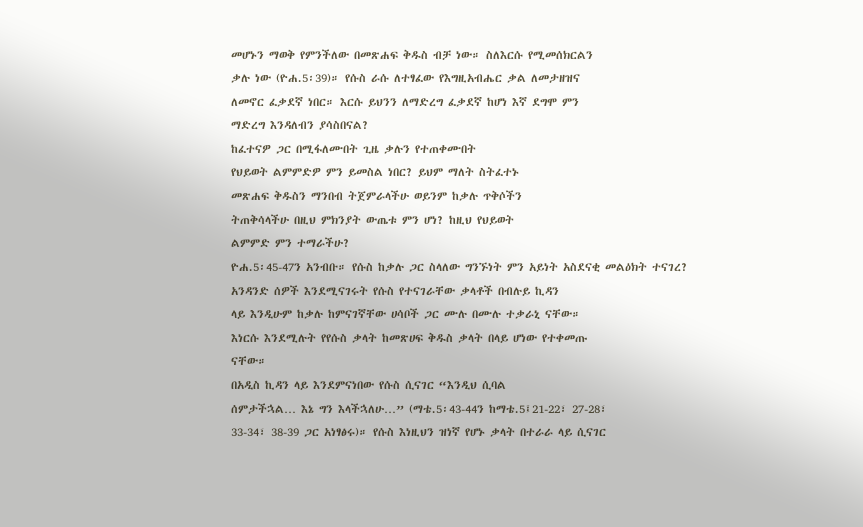መሆኑን ማወቅ የምንችለው በመጽሐፍ ቅዱስ ብቻ ነው። ስለእርሱ የሚመሰክርልን
ቃሉ ነው (ዮሐ.5፡39)። የሱስ ራሱ ለተፃፈው የእግዚአብሔር ቃል ለመታዘዝና
ለመኖር ፈቃደኛ ነበር። እርሱ ይህንን ለማድረግ ፈቃደኛ ከሆነ እኛ ደግሞ ምን
ማድረግ እንዳለብን ያሳስበናል?
ከፈተናዎ ጋር በሚፋለሙበት ጊዜ ቃሉን የተጠቀሙበት
የህይወት ልምምድዎ ምን ይመስል ነበር? ይህም ማለት ስትፈተኑ
መጽሐፍ ቅዱስን ማንበብ ትጀምራላችሁ ወይንም ከቃሉ ጥቅሶችን
ትጠቅሳላችሁ በዚህ ምክንያት ውጤቱ ምን ሆነ? ከዚህ የህይወት
ልምምድ ምን ተማራችሁ?
ዮሐ.5፡45-47ን አንብቡ። የሱስ ከቃሉ ጋር ስላለው ግንኙነት ምን አይነት አስደናቂ መልዕክት ተናገረ?
አንዳንድ ሰዎች እንደሚናገሩት የሱስ የተናገራቸው ቃላቶች በብሉይ ኪዳን
ላይ እንዲሁም ከቃሉ ከምናገኛቸው ሀሳቦች ጋር ሙሉ በሙሉ ተቃራኒ ናቸው።
እነርሱ እንደሚሉት የየሱስ ቃላት ከመጽሀፍ ቅዱስ ቃላት በላይ ሆነው የተቀመጡ
ናቸው።
በአዲስ ኪዳን ላይ እንደምናነበው የሱስ ሲናገር “እንዲህ ሲባል
ሰምታችኋል… እኔ ግን እላችኋለሁ…” (ማቴ.5፡43-44ን ከማቴ.5፤21-22፣ 27-28፣
33-34፣ 38-39 ጋር አነፃፅሩ)። የሱስ እነዚህን ዝነኛ የሆኑ ቃላት በተራራ ላይ ሲናገር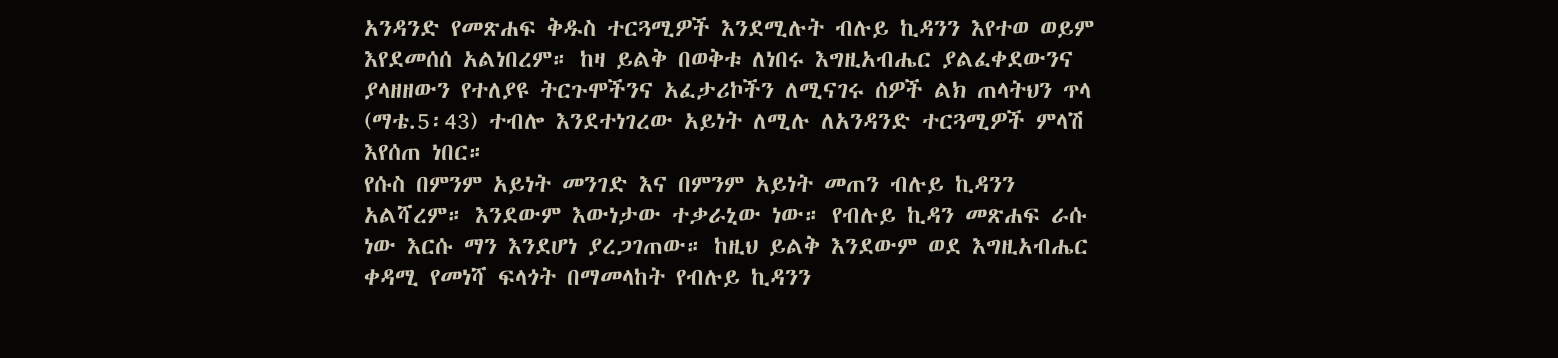አንዳንድ የመጽሐፍ ቅዱስ ተርጓሚዎች እንደሚሉት ብሉይ ኪዳንን እየተወ ወይም
እየደመሰሰ አልነበረም። ከዛ ይልቅ በወቅቱ ለነበሩ እግዚአብሔር ያልፈቀደውንና
ያላዘዘውን የተለያዩ ትርጉሞችንና አፈታሪኮችን ለሚናገሩ ሰዎች ልክ ጠላትህን ጥላ
(ማቴ.5፡43) ተብሎ እንደተነገረው አይነት ለሚሉ ለአንዳንድ ተርጓሚዎች ምላሽ
እየሰጠ ነበር።
የሱስ በምንም አይነት መንገድ እና በምንም አይነት መጠን ብሉይ ኪዳንን
አልሻረም። እንደውም እውነታው ተቃራኒው ነው። የብሉይ ኪዳን መጽሐፍ ራሱ
ነው እርሱ ማን እንደሆነ ያረጋገጠው። ከዚህ ይልቅ እንደውም ወደ እግዚአብሔር
ቀዳሚ የመነሻ ፍላጎት በማመላከት የብሉይ ኪዳንን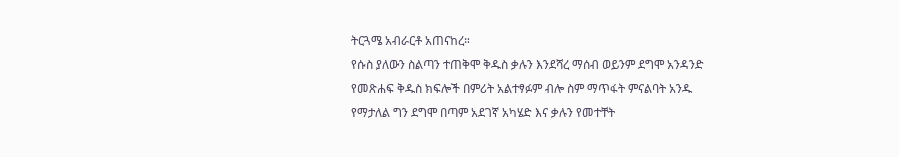ትርጓሜ አብራርቶ አጠናከረ።
የሱስ ያለውን ስልጣን ተጠቅሞ ቅዱስ ቃሉን እንደሻረ ማሰብ ወይንም ደግሞ አንዳንድ
የመጽሐፍ ቅዱስ ክፍሎች በምሪት አልተፃፉም ብሎ ስም ማጥፋት ምናልባት አንዱ
የማታለል ግን ደግሞ በጣም አደገኛ አካሄድ እና ቃሉን የመተቸት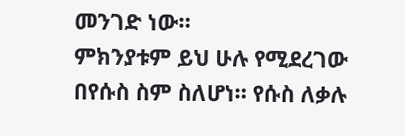መንገድ ነው።
ምክንያቱም ይህ ሁሉ የሚደረገው በየሱስ ስም ስለሆነ። የሱስ ለቃሉ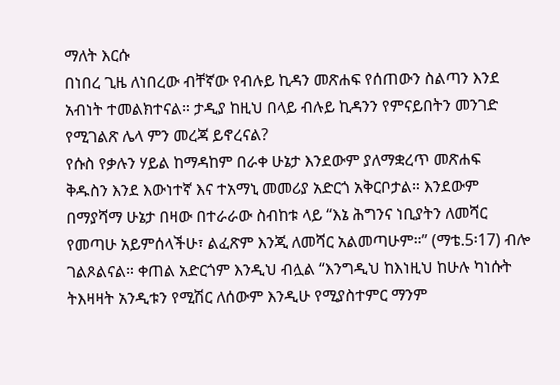ማለት እርሱ
በነበረ ጊዜ ለነበረው ብቸኛው የብሉይ ኪዳን መጽሐፍ የሰጠውን ስልጣን እንደ
አብነት ተመልክተናል። ታዲያ ከዚህ በላይ ብሉይ ኪዳንን የምናይበትን መንገድ
የሚገልጽ ሌላ ምን መረጃ ይኖረናል?
የሱስ የቃሉን ሃይል ከማዳከም በራቀ ሁኔታ እንደውም ያለማቋረጥ መጽሐፍ
ቅዱስን እንደ እውነተኛ እና ተአማኒ መመሪያ አድርጎ አቅርቦታል። እንደውም
በማያሻማ ሁኔታ በዛው በተራራው ስብከቱ ላይ “እኔ ሕግንና ነቢያትን ለመሻር
የመጣሁ አይምሰላችሁ፣ ልፈጽም እንጂ ለመሻር አልመጣሁም።” (ማቴ.5፡17) ብሎ
ገልጾልናል። ቀጠል አድርጎም እንዲህ ብሏል “እንግዲህ ከእነዚህ ከሁሉ ካነሱት
ትእዛዛት አንዲቱን የሚሽር ለሰውም እንዲሁ የሚያስተምር ማንም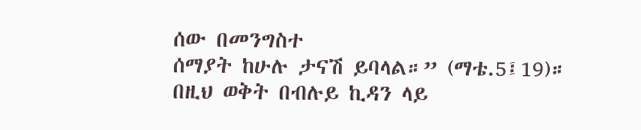ሰው በመንግስተ
ሰማያት ከሁሉ ታናሽ ይባላል።” (ማቴ.5፤19)።
በዚህ ወቅት በብሉይ ኪዳን ላይ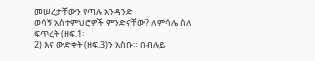መሠረታቸውን የጣሉ አንዳንድ
ወሳኝ አስተምህሮዎች ምንድናቸው? ለምሳሌ ስለ ፍጥረት (ዘፍ.1፡
2) እና ውድቀት (ዘፍ.3)ን አስቡ። በብሉይ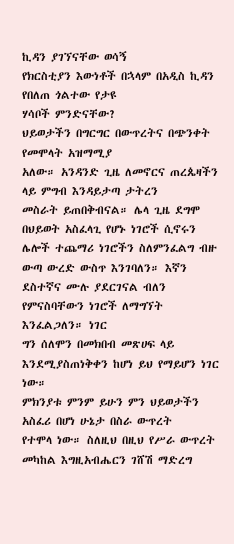ኪዳን ያገኘናቸው ወሳኝ
የክርስቲያን እውነቶች በኋላም በአዲስ ኪዳን የበለጠ ጎልተው የታዩ
ሃሳቦች ምንድናቸው?
ህይወታችን በግርግር በውጥረትና በጭንቀት የመሞላት አዝማሚያ
አለው። አንዳንድ ጊዜ ለመኖርና ጠረጴዛችን ላይ ምግብ እንዳይታጣ ታትረን
መስራት ይጠበቅብናል። ሌላ ጊዜ ደግሞ በህይወት አስፈላጊ የሆኑ ነገሮች ሲኖሩን
ሌሎች ተጨማሪ ነገሮችን ስለምንፈልግ ብዙ ውጣ ውረድ ውስጥ እንገባለን። እኛን
ደስተኛና ሙሉ ያደርገናል ብለን የምናስባቸውን ነገሮች ለማግኘት እንፈልጋለን። ነገር
ግን ሰለሞን በመክበብ መጽሀፍ ላይ እንደሚያስጠነቅቀን ከሆነ ይህ የማይሆን ነገር
ነው።
ምክንያቱ ምንም ይሁን ምን ህይወታችን አስፈሪ በሆነ ሁኔታ በስራ ውጥረት
የተሞላ ነው። ስለዚህ በዚህ የሥራ ውጥረት መካከል እግዚአብሔርን ገሸሽ ማድረግ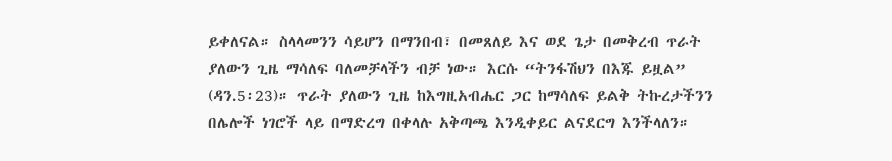ይቀለናል። ስላላመንን ሳይሆን በማንበብ፣ በመጸለይ እና ወደ ጌታ በመቅረብ ጥራት
ያለውን ጊዜ ማሳለፍ ባለመቻላችን ብቻ ነው። እርሱ “ትንፋሽህን በእጁ ይዟል”
(ዳን.5፡23)። ጥራት ያለውን ጊዜ ከእግዚአብሔር ጋር ከማሳለፍ ይልቅ ትኩረታችንን
በሌሎች ነገሮች ላይ በማድረግ በቀላሉ አቅጣጫ እንዲቀይር ልናደርግ እንችላለን።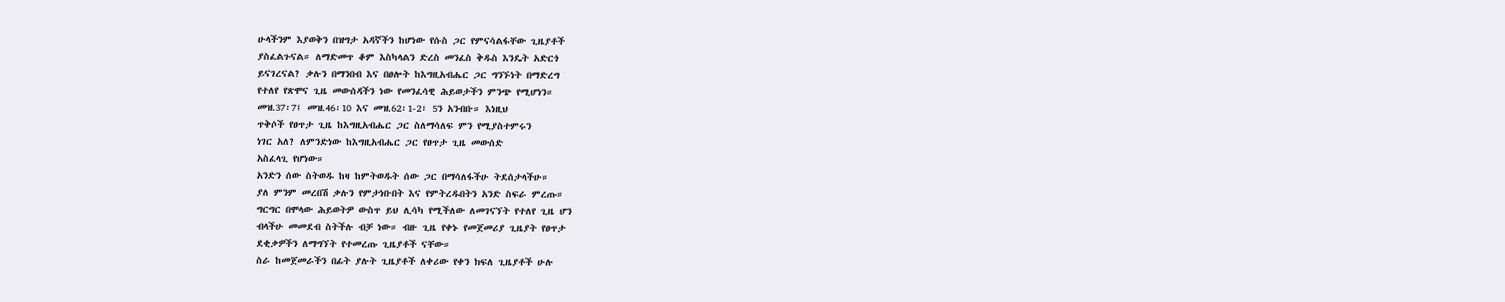ሁላችንም እያወቅን በዝግታ አዳኛችን ከሆነው የሱስ ጋር የምናሳልፋቸው ጊዜያቶች
ያስፈልጉናል። ለማድመጥ ቆም እስካላልን ድረስ መንፈስ ቅዱስ እንዴት አድርጎ
ይናገረናል? ቃሉን በማንበብ እና በፀሎት ከእግዚአብሔር ጋር ግንኙነት በማድረግ
የተለየ የጽሞና ጊዜ መውሰዳችን ነው የመንፈሳዊ ሕይወታችን ምንጭ የሚሆነን።
መዝ.37፡7፤ መዝ.46፡10 እና መዝ.62፡1-2፣ 5ን አንብቡ። እነዚህ
ጥቅሶች የፀጥታ ጊዜ ከእግዚአብሔር ጋር ስለማሳለፍ ምን የሚያስተምሩን
ነገር አለ? ለምንድነው ከእግዚአብሔር ጋር የፀጥታ ጊዜ መውሰድ
አስፈላጊ የሆነው።
አንድን ሰው ስትወዱ ከዛ ከምትወዱት ሰው ጋር በማሳለፋችሁ ትደሰታላችሁ።
ያለ ምንም መረበሽ ቃሉን የምታነቡበት እና የምትረዱበትን አንድ ስፍራ ምረጡ።
ግርግር በሞላው ሕይወትዎ ውስጥ ይህ ሊሳካ የሚችለው ለመገናኘት የተለየ ጊዜ ሆን
ብላችሁ መመደብ ስትችሉ ብቻ ነው። ብዙ ጊዜ የቀኑ የመጀመሪያ ጊዜያት የፀጥታ
ደቂቃዎችን ለማግኘት የተመረጡ ጊዜያቶች ናቸው።
ስራ ከመጀመራችን በፊት ያሉት ጊዜያቶች ለቀሪው የቀን ክፍለ ጊዜያቶች ሁሉ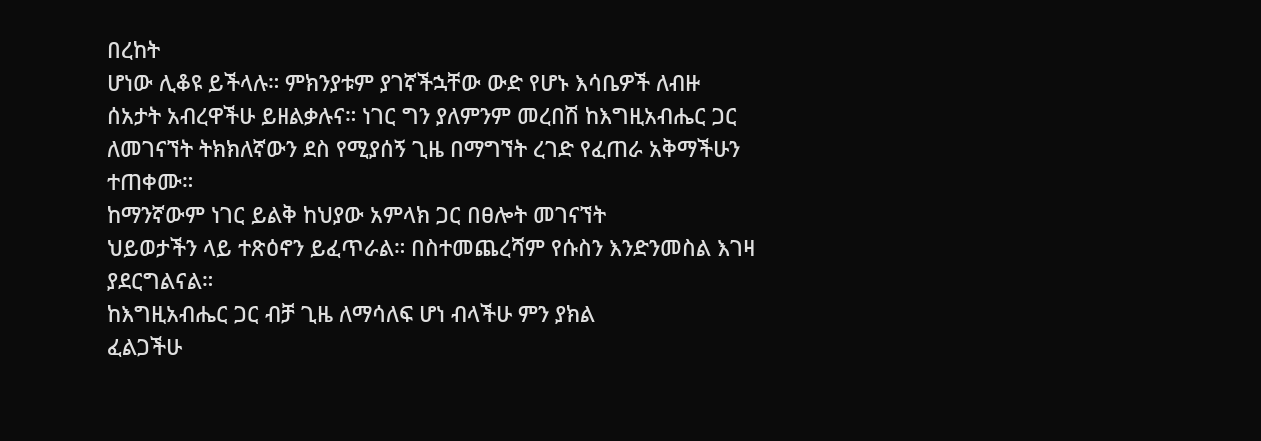በረከት
ሆነው ሊቆዩ ይችላሉ። ምክንያቱም ያገኛችኋቸው ውድ የሆኑ እሳቤዎች ለብዙ
ሰአታት አብረዋችሁ ይዘልቃሉና። ነገር ግን ያለምንም መረበሽ ከእግዚአብሔር ጋር
ለመገናኘት ትክክለኛውን ደስ የሚያሰኝ ጊዜ በማግኘት ረገድ የፈጠራ አቅማችሁን
ተጠቀሙ።
ከማንኛውም ነገር ይልቅ ከህያው አምላክ ጋር በፀሎት መገናኘት
ህይወታችን ላይ ተጽዕኖን ይፈጥራል። በስተመጨረሻም የሱስን እንድንመስል እገዛ
ያደርግልናል።
ከእግዚአብሔር ጋር ብቻ ጊዜ ለማሳለፍ ሆነ ብላችሁ ምን ያክል
ፈልጋችሁ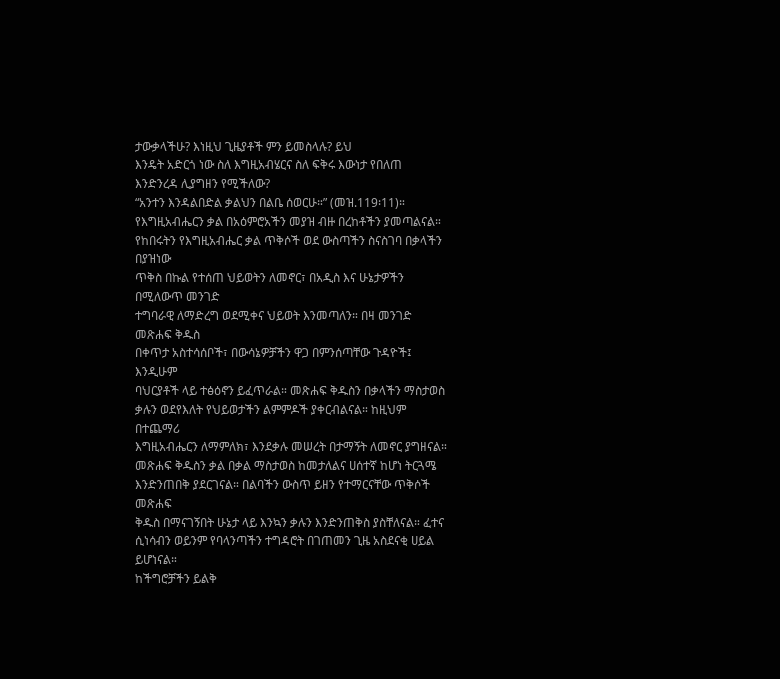ታውቃላችሁ? እነዚህ ጊዜያቶች ምን ይመስላሉ? ይህ
እንዴት አድርጎ ነው ስለ እግዚአብሄርና ስለ ፍቅሩ እውነታ የበለጠ
እንድንረዳ ሊያግዘን የሚችለው?
“አንተን እንዳልበድል ቃልህን በልቤ ሰወርሁ።” (መዝ.119፡11)።
የእግዚአብሔርን ቃል በአዕምሮአችን መያዝ ብዙ በረከቶችን ያመጣልናል።
የከበሩትን የእግዚአብሔር ቃል ጥቅሶች ወደ ውስጣችን ስናስገባ በቃላችን በያዝነው
ጥቅስ በኩል የተሰጠ ህይወትን ለመኖር፣ በአዲስ እና ሁኔታዎችን በሚለውጥ መንገድ
ተግባራዊ ለማድረግ ወደሚቀና ህይወት እንመጣለን። በዛ መንገድ መጽሐፍ ቅዱስ
በቀጥታ አስተሳሰቦች፣ በውሳኔዎቻችን ዋጋ በምንሰጣቸው ጉዳዮች፤ እንዲሁም
ባህርያቶች ላይ ተፅዕኖን ይፈጥራል። መጽሐፍ ቅዱስን በቃላችን ማስታወስ
ቃሉን ወደየእለት የህይወታችን ልምምዶች ያቀርብልናል። ከዚህም በተጨማሪ
እግዚአብሔርን ለማምለክ፣ እንደቃሉ መሠረት በታማኝት ለመኖር ያግዘናል።
መጽሐፍ ቅዱስን ቃል በቃል ማስታወስ ከመታለልና ሀሰተኛ ከሆነ ትርጓሜ
እንድንጠበቅ ያደርገናል። በልባችን ውስጥ ይዘን የተማርናቸው ጥቅሶች መጽሐፍ
ቅዱስ በማናገኝበት ሁኔታ ላይ እንኳን ቃሉን እንድንጠቅስ ያስቸለናል። ፈተና
ሲነሳብን ወይንም የባላንጣችን ተግዳሮት በገጠመን ጊዜ አስደናቂ ሀይል ይሆነናል።
ከችግሮቻችን ይልቅ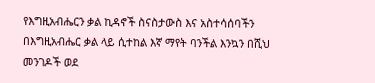የእግዚአብሔርን ቃል ኪዳኖች ስናስታውስ እና አስተሳሰባችን
በእግዚአብሔር ቃል ላይ ሲተከል እኛ ማየት ባንችል እንኳን በሺህ መንገዶች ወደ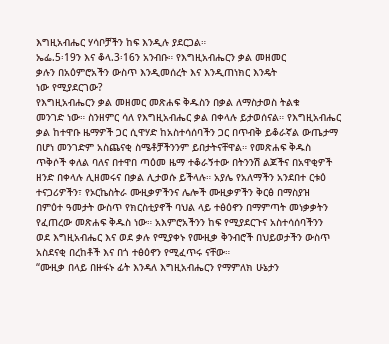እግዚአብሔር ሃሳቦቻችን ከፍ እንዲሉ ያደርጋል።
ኤፌ.5፡19ን እና ቆላ.3፡16ን አንብቡ። የእግዚአብሔርን ቃል መዘመር
ቃሉን በአዕምሮአችን ውስጥ እንዲመሰረት እና እንዲጠነክር እንዴት
ነው የሚያደርገው?
የእግዚአብሔርን ቃል መዘመር መጽሐፍ ቅዱስን በቃል ለማስታወስ ትልቁ
መንገድ ነው። ስንዘምር ሳለ የእግዚአብሔር ቃል በቀላሉ ይታወሰናል። የእግዚአብሔር
ቃል ከተዋቡ ዜማዎች ጋር ሲዋሃድ ከአስተሳሰባችን ጋር በጥብቅ ይቆራኛል ውጤታማ
በሆነ መንገድም አስጨናቂ ስሜቶቻችንንም ይበታትናቸዋል። የመጽሐፍ ቅዱስ
ጥቅሶች ቀለል ባለና በተዋበ ጣዕመ ዜማ ተቆራኝተው በትንንሽ ልጆችና በአዋቂዎች
ዘንድ በቀላሉ ሊዘመሩና በቃል ሊታወሱ ይችላሉ። አያሌ የአለማችን አንደበተ ርቱዕ
ተናጋሪዎችን፣ የኦርኬስትራ ሙዚቃዎችንና ሌሎች ሙዚቃዎችን ቅርፅ በማስያዝ
በምዕተ ዓመታት ውስጥ የክርስቲያኖች ባህል ላይ ተፅዕኖን በማምጣት መነቃቃትን
የፈጠረው መጽሐፍ ቅዱስ ነው። አእምሮአችንን ከፍ የሚያደርጉና አስተሳሰባችንን
ወደ እግዚአብሔር እና ወደ ቃሉ የሚያቀኑ የሙዚቃ ቅንብሮች በህይወታችን ውስጥ
አስደናቂ በረከቶች እና በጎ ተፅዕኖን የሚፈጥሩ ናቸው።
“ሙዚቃ በላይ በዙፋኑ ፊት እንዳለ እግዚአብሔርን የማምለክ ሁኔታን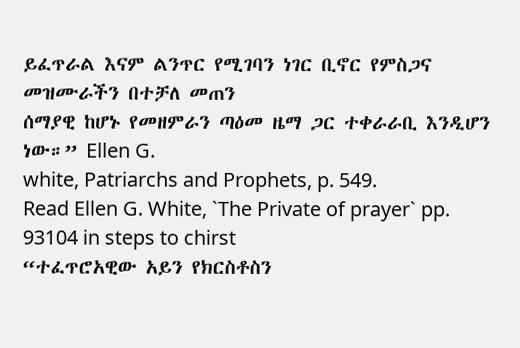ይፈጥራል እናም ልንጥር የሚገባን ነገር ቢኖር የምስጋና መዝሙራችን በተቻለ መጠን
ሰማያዊ ከሆኑ የመዘምራን ጣዕመ ዜማ ጋር ተቀራራቢ እንዲሆን ነው።” Ellen G.
white, Patriarchs and Prophets, p. 549.
Read Ellen G. White, `The Private of prayer` pp. 93104 in steps to chirst
“ተፈጥሮአዊው አይን የክርስቶስን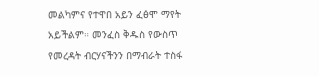መልካምና የተዋበ አይን ፈፅሞ ማየት
አይችልም። መንፈስ ቅዱስ የውስጥ የመረዳት ብርሃናችንን በማብራት ተስፋ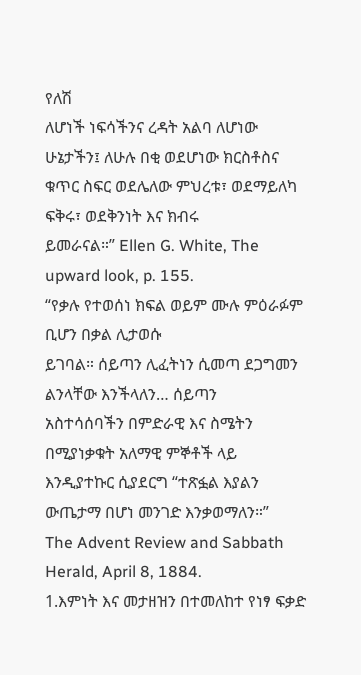የለሽ
ለሆነች ነፍሳችንና ረዳት አልባ ለሆነው ሁኔታችን፤ ለሁሉ በቂ ወደሆነው ክርስቶስና
ቁጥር ስፍር ወደሌለው ምህረቱ፣ ወደማይለካ ፍቅሩ፣ ወደቅንነት እና ክብሩ
ይመራናል።” Ellen G. White, The upward look, p. 155.
“የቃሉ የተወሰነ ክፍል ወይም ሙሉ ምዕራፉም ቢሆን በቃል ሊታወሱ
ይገባል። ሰይጣን ሊፈትነን ሲመጣ ደጋግመን ልንላቸው እንችላለን… ሰይጣን
አስተሳሰባችን በምድራዊ እና ስሜትን በሚያነቃቁት አለማዊ ምኞቶች ላይ
እንዲያተኩር ሲያደርግ “ተጽፏል እያልን ውጤታማ በሆነ መንገድ እንቃወማለን።”
The Advent Review and Sabbath Herald, April 8, 1884.
1.እምነት እና መታዘዝን በተመለከተ የነፃ ፍቃድ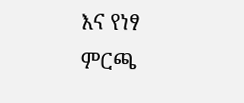እና የነፃ ምርጫ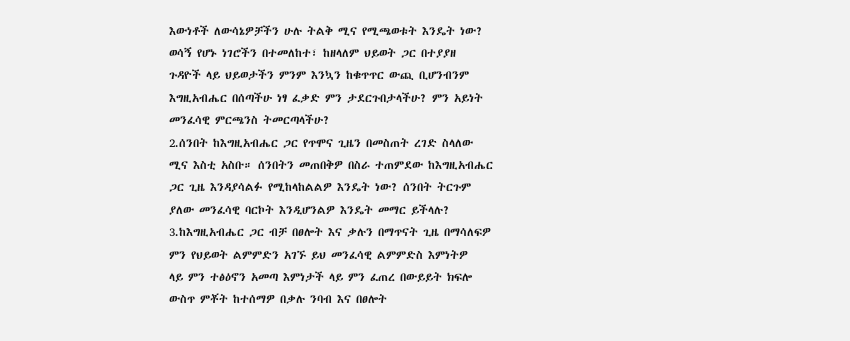እውነቶች ለውሳኔዎቻችን ሁሉ ትልቅ ሚና የሚጫወቱት እንዴት ነው?
ወሳኝ የሆኑ ነገሮችን በተመለከተ፣ ከዘላለም ህይወት ጋር በተያያዘ
ጉዳዮች ላይ ህይወታችን ምንም እንኳን ከቁጥጥር ውጪ ቢሆንብንም
እግዚአብሔር በሰጣችሁ ነፃ ፈቃድ ምን ታደርጉበታላችሁ? ምን አይነት
መንፈሳዊ ምርጫንስ ትመርጣላችሁ?
2.ሰንበት ከእግዚአብሔር ጋር የጥሞና ጊዜን በመስጠት ረገድ ስላለው
ሚና እስቲ አስቡ። ሰንበትን መጠበቅዎ በስራ ተጠምደው ከእግዚአብሔር
ጋር ጊዜ እንዳያሳልፉ የሚከላከልልዎ እንዴት ነው? ሰንበት ትርጉም
ያለው መንፈሳዊ ባርኮት እንዲሆንልዎ እንዴት መማር ይችላሉ?
3.ከእግዚአብሔር ጋር ብቻ በፀሎት እና ቃሉን በማጥናት ጊዜ በማሳለፍዎ
ምን የህይወት ልምምድን አገኙ ይህ መንፈሳዊ ልምምድስ እምነትዎ
ላይ ምን ተፅዕኖን አመጣ እምነታች ላይ ምን ፈጠረ በውይይት ክፍሎ
ውስጥ ምቾት ከተሰማዎ በቃሉ ንባብ እና በፀሎት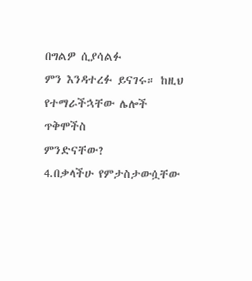በግልዎ ሲያሳልፉ
ምን እንዳተረፉ ይናገሩ። ከዚህ የተማራችኋቸው ሌሎች ጥቅሞችስ
ምንድናቸው?
4.በቃላችሁ የምታስታውሷቸው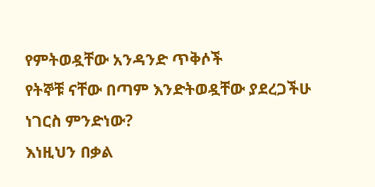የምትወዷቸው አንዳንድ ጥቅሶች
የትኞቹ ናቸው በጣም እንድትወዷቸው ያደረጋችሁ ነገርስ ምንድነው?
እነዚህን በቃል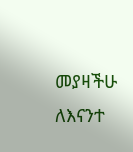መያዛችሁ ለእናንተ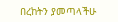በረከትን ያመጣላችሁ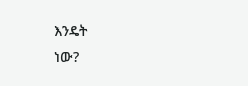እንዴት
ነው?